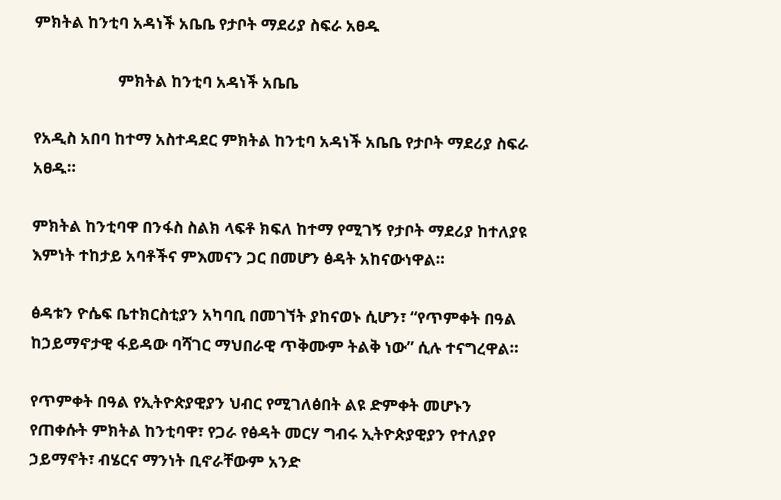ምክትል ከንቲባ አዳነች አቤቤ የታቦት ማደሪያ ስፍራ አፀዱ

                     ምክትል ከንቲባ አዳነች አቤቤ

የአዲስ አበባ ከተማ አስተዳደር ምክትል ከንቲባ አዳነች አቤቤ የታቦት ማደሪያ ስፍራ አፀዱ።

ምክትል ከንቲባዋ በንፋስ ስልክ ላፍቶ ክፍለ ከተማ የሚገኝ የታቦት ማደሪያ ከተለያዩ እምነት ተከታይ አባቶችና ምእመናን ጋር በመሆን ፅዳት አከናውነዋል።

ፅዳቱን ዮሴፍ ቤተክርስቲያን አካባቢ በመገኘት ያከናወኑ ሲሆን፣ “የጥምቀት በዓል ከኃይማኖታዊ ፋይዳው ባሻገር ማህበራዊ ጥቅሙም ትልቅ ነው” ሲሉ ተናግረዋል።

የጥምቀት በዓል የኢትዮጵያዊያን ህብር የሚገለፅበት ልዩ ድምቀት መሆኑን የጠቀሱት ምክትል ከንቲባዋ፣ የጋራ የፅዳት መርሃ ግብሩ ኢትዮጵያዊያን የተለያየ ኃይማኖት፣ ብሄርና ማንነት ቢኖራቸውም አንድ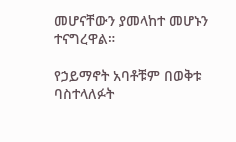መሆናቸውን ያመላከተ መሆኑን ተናግረዋል።

የኃይማኖት አባቶቹም በወቅቱ ባስተላለፉት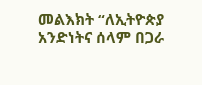መልእክት “ለኢትዮጵያ አንድነትና ሰላም በጋራ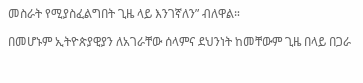መስራት የሚያስፈልግበት ጊዜ ላይ እንገኛለን” ብለዋል።

በመሆኑም ኢትዮጵያዊያን ለአገራቸው ሰላምና ደህንነት ከመቸውም ጊዜ በላይ በጋራ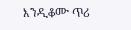እንዲቆሙ ጥሪ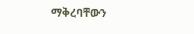ማቅረባቸውን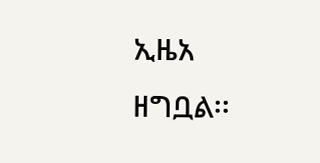ኢዜአ ዘግቧል፡፡